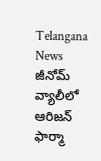Telangana News
జీనోమ్ వ్యాలీలో ఆరిజన్ ఫార్మా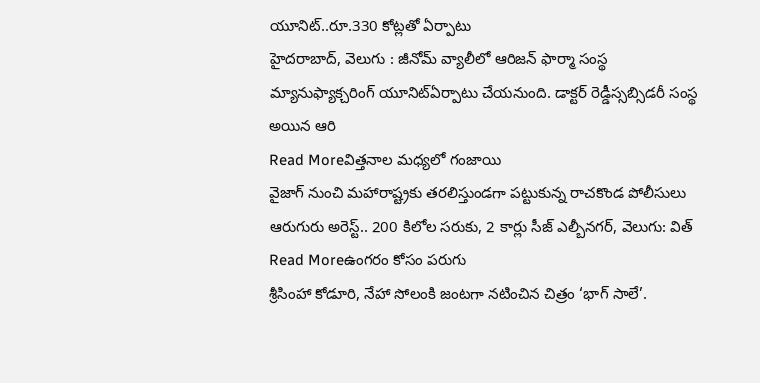యూనిట్..రూ.330 కోట్లతో ఏర్పాటు
హైదరాబాద్, వెలుగు : జీనోమ్ వ్యాలీలో ఆరిజన్ ఫార్మా సంస్థ మ్యానుఫ్యాక్చరింగ్ యూనిట్ఏర్పాటు చేయనుంది. డాక్టర్ రెడ్డీస్సబ్సిడరీ సంస్థ అయిన ఆరి
Read Moreవిత్తనాల మధ్యలో గంజాయి
వైజాగ్ నుంచి మహారాష్ట్రకు తరలిస్తుండగా పట్టుకున్న రాచకొండ పోలీసులు ఆరుగురు అరెస్ట్.. 200 కిలోల సరుకు, 2 కార్లు సీజ్ ఎల్బీనగర్, వెలుగు: విత్
Read Moreఉంగరం కోసం పరుగు
శ్రీసింహా కోడూరి, నేహా సోలంకి జంటగా నటించిన చిత్రం ‘భాగ్ సాలే’.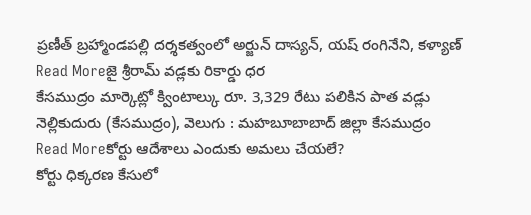ప్రణీత్ బ్రహ్మాండపల్లి దర్శకత్వంలో అర్జున్ దాస్యన్, యష్ రంగినేని, కళ్యాణ్
Read Moreజై శ్రీరామ్ వడ్లకు రికార్డు ధర
కేసముద్రం మార్కెట్లో క్వింటాల్కు రూ. 3,329 రేటు పలికిన పాత వడ్లు నెల్లికుదురు (కేసముద్రం), వెలుగు : మహబూబాబాద్ జిల్లా కేసముద్రం
Read Moreకోర్టు ఆదేశాలు ఎందుకు అమలు చేయలే?
కోర్టు ధిక్కరణ కేసులో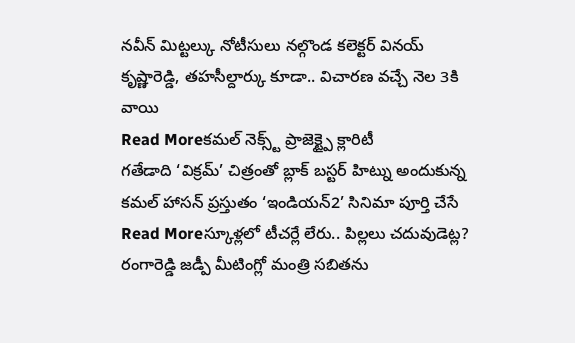నవీన్ మిట్టల్కు నోటీసులు నల్గొండ కలెక్టర్ వినయ్ కృష్ణారెడ్డి, తహసీల్దార్కు కూడా.. విచారణ వచ్చే నెల 3కి వాయి
Read Moreకమల్ నెక్స్ట్ ప్రాజెక్ట్పై క్లారిటీ
గతేడాది ‘విక్రమ్’ చిత్రంతో బ్లాక్ బస్టర్ హిట్ను అందుకున్న కమల్ హాసన్ ప్రస్తుతం ‘ఇండియన్2’ సినిమా పూర్తి చేసే
Read Moreస్కూళ్లలో టీచర్లే లేరు.. పిల్లలు చదువుడెట్ల?
రంగారెడ్డి జడ్పీ మీటింగ్లో మంత్రి సబితను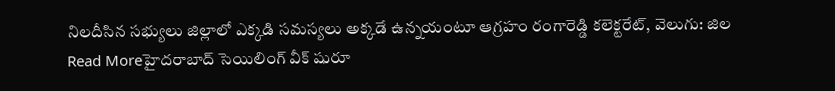నిలదీసిన సభ్యులు జిల్లాలో ఎక్కడి సమస్యలు అక్కడే ఉన్నయంటూ ఆగ్రహం రంగారెడ్డి కలెక్టరేట్, వెలుగు: జిల
Read Moreహైదరాబాద్ సెయిలింగ్ వీక్ షురూ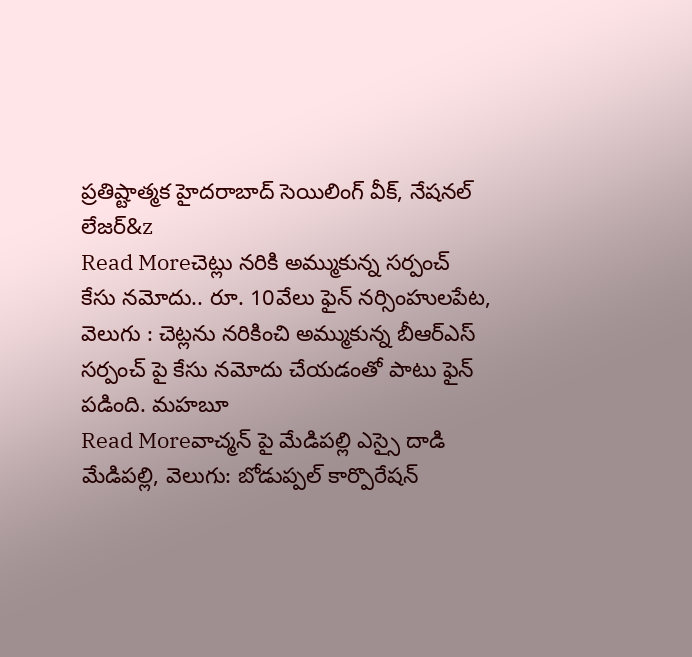ప్రతిష్టాత్మక హైదరాబాద్ సెయిలింగ్ వీక్, నేషనల్ లేజర్&z
Read Moreచెట్లు నరికి అమ్ముకున్న సర్పంచ్
కేసు నమోదు.. రూ. 10వేలు ఫైన్ నర్సింహులపేట, వెలుగు : చెట్లను నరికించి అమ్ముకున్న బీఆర్ఎస్ సర్పంచ్ పై కేసు నమోదు చేయడంతో పాటు ఫైన్ పడింది. మహబూ
Read Moreవాచ్మన్ పై మేడిపల్లి ఎస్సై దాడి
మేడిపల్లి, వెలుగు: బోడుప్పల్ కార్పొరేషన్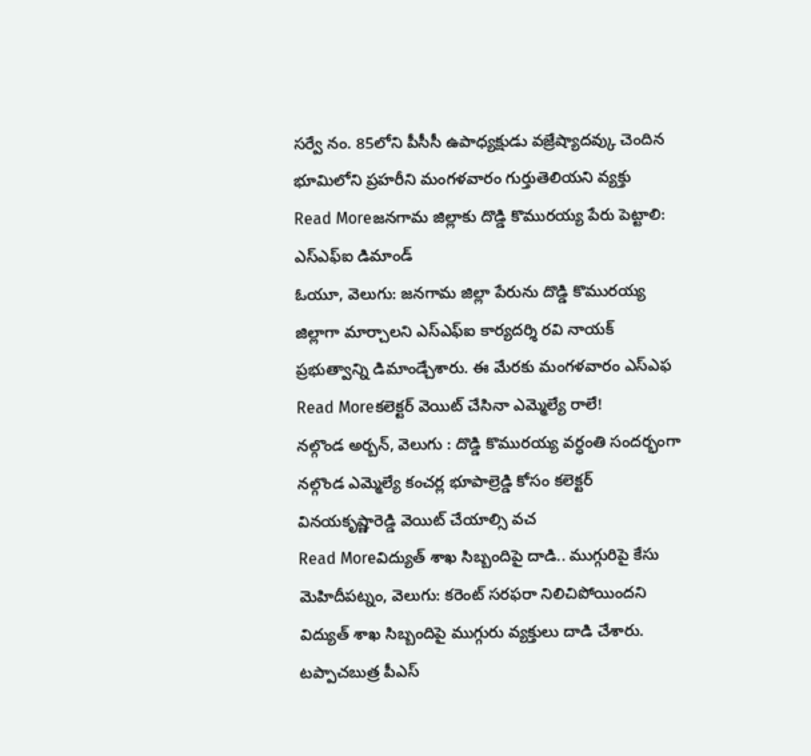సర్వే నం. 85లోని పీసీసీ ఉపాధ్యక్షుడు వజ్రేష్యాదవ్కు చెందిన భూమిలోని ప్రహరీని మంగళవారం గుర్తుతెలియని వ్యక్తు
Read Moreజనగామ జిల్లాకు దొడ్డి కొమురయ్య పేరు పెట్టాలి: ఎస్ఎఫ్ఐ డిమాండ్
ఓయూ, వెలుగు: జనగామ జిల్లా పేరును దొడ్డి కొమురయ్య జిల్లాగా మార్చాలని ఎస్ఎఫ్ఐ కార్యదర్శి రవి నాయక్ ప్రభుత్వాన్ని డిమాండ్చేశారు. ఈ మేరకు మంగళవారం ఎస్ఎఫ
Read Moreకలెక్టర్ వెయిట్ చేసినా ఎమ్మెల్యే రాలే!
నల్గొండ అర్బన్, వెలుగు : దొడ్డి కొమురయ్య వర్ధంతి సందర్భంగా నల్గొండ ఎమ్మెల్యే కంచర్ల భూపాల్రెడ్డి కోసం కలెక్టర్ వినయకృష్ణారెడ్డి వెయిట్ చేయాల్సి వచ
Read Moreవిద్యుత్ శాఖ సిబ్బందిపై దాడి.. ముగ్గురిపై కేసు
మెహిదీపట్నం, వెలుగు: కరెంట్ సరఫరా నిలిచిపోయిందని విద్యుత్ శాఖ సిబ్బందిపై ముగ్గురు వ్యక్తులు దాడి చేశారు. టప్పాచబుత్ర పీఎస్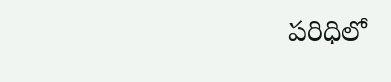పరిధిలో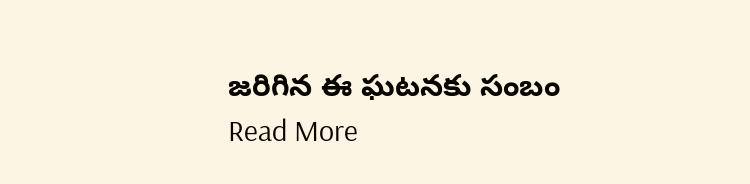జరిగిన ఈ ఘటనకు సంబం
Read More